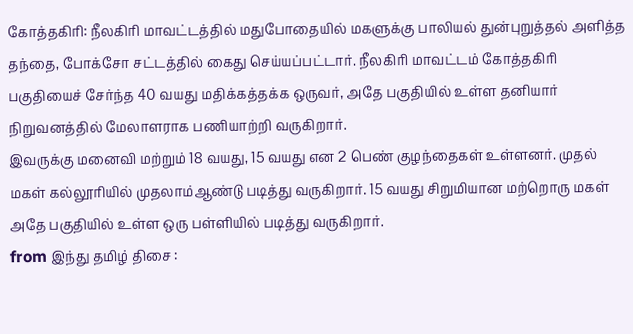கோத்தகிரி: நீலகிரி மாவட்டத்தில் மதுபோதையில் மகளுக்கு பாலியல் துன்புறுத்தல் அளித்த தந்தை, போக்சோ சட்டத்தில் கைது செய்யப்பட்டார். நீலகிரி மாவட்டம் கோத்தகிரி பகுதியைச் சேர்ந்த 40 வயது மதிக்கத்தக்க ஒருவர், அதே பகுதியில் உள்ள தனியார் நிறுவனத்தில் மேலாளராக பணியாற்றி வருகிறார்.
இவருக்கு மனைவி மற்றும் 18 வயது, 15 வயது என 2 பெண் குழந்தைகள் உள்ளனர். முதல் மகள் கல்லூரியில் முதலாம்ஆண்டு படித்து வருகிறார். 15 வயது சிறுமியான மற்றொரு மகள் அதே பகுதியில் உள்ள ஒரு பள்ளியில் படித்து வருகிறார்.
from இந்து தமிழ் திசை :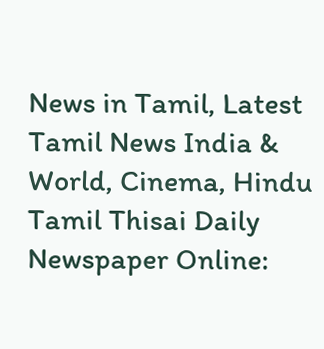News in Tamil, Latest Tamil News India & World, Cinema, Hindu Tamil Thisai Daily Newspaper Online: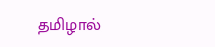தமிழால்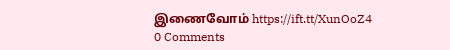இணைவோம் https://ift.tt/XunOoZ4
0 Comments